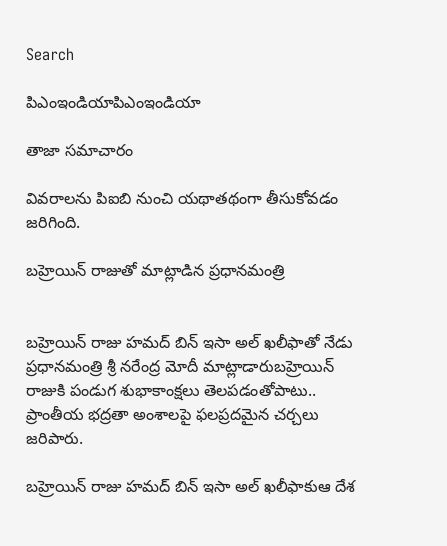Search

పిఎంఇండియాపిఎంఇండియా

తాజా స‌మాచారం

వివరాలను పిఐబి నుంచి యథాతథంగా తీసుకోవడం జరిగింది.

బహ్రెయిన్‌ రాజుతో మాట్లాడిన ప్రధానమంత్రి


బహ్రెయిన్ రాజు హమద్ బిన్ ఇసా అల్ ఖలీఫాతో నేడు ప్రధానమంత్రి శ్రీ నరేంద్ర మోదీ మాట్లాడారుబహ్రెయిన్ రాజుకి పండుగ శుభాకాంక్షలు తెలపడంతోపాటు.. ప్రాంతీయ భద్రతా అంశాలపై ఫలప్రదమైన చర్చలు జరిపారు.

బహ్రెయిన్ రాజు హమద్ బిన్ ఇసా అల్ ఖలీఫాకుఆ దేశ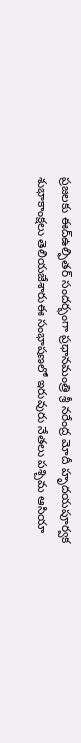ప్రజలకు ఈద్ఉల్ఫితర్ సందర్భంగా ప్రధానమంత్రి శ్రీ నరేంద్ర మోదీ హృదయపూర్వక శుభాకాంక్షలు తెలియజేశారుఈ సంభాషణలో ఇరువురు నేతలు పశ్చిమ ఆసియా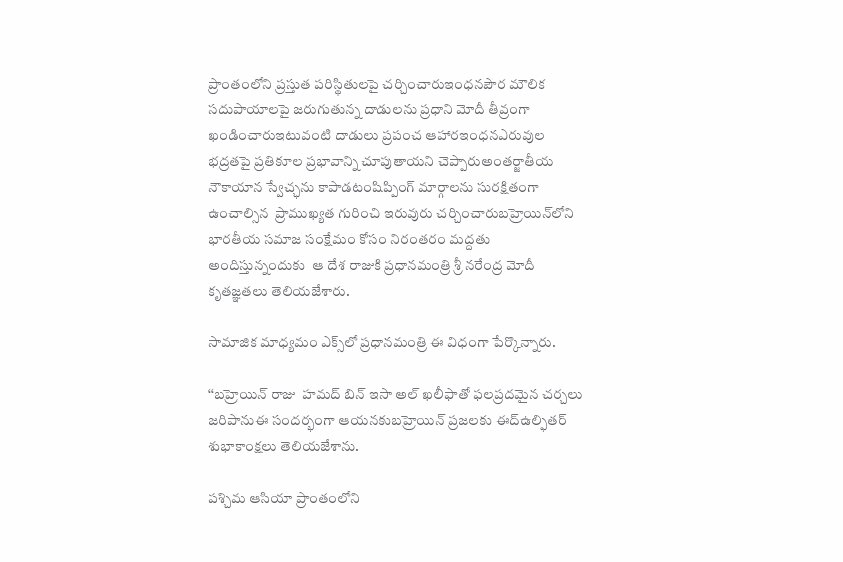ప్రాంతంలోని ప్రస్తుత పరిస్థితులపై చర్చించారుఇంధనపౌర మౌలిక సదుపాయాలపై జరుగుతున్న దాడులను ప్రధాని మోదీ తీవ్రంగా ఖండించారుఇటువంటి దాడులు ప్రపంచ ఆహారఇంధనఎరువుల భద్రతపై ప్రతికూల ప్రభావాన్ని చూపుతాయని చెప్పారుఅంతర్జాతీయ నౌకాయాన స్వేచ్ఛను కాపాడటంషిప్పింగ్ మార్గాలను సురక్షితంగా ఉంచాల్సిన  ప్రాముఖ్యత గురించి ఇరువురు చర్చించారుబహ్రెయిన్‌లోని భారతీయ సమాజ సంక్షేమం కోసం నిరంతరం మద్దతు అందిస్తున్నందుకు  ఆ దేశ రాజుకి ప్రధానమంత్రి శ్రీ నరేంద్ర మోదీ కృతజ్ఞతలు తెలియజేశారు.

సామాజిక మాధ్యమం ఎక్స్‌లో ప్రధానమంత్రి ఈ విధంగా పేర్కొన్నారు.

‘‘బహ్రెయిన్ రాజు  హమద్ బిన్ ఇసా అల్ ఖలీఫాతో ఫలప్రదమైన చర్చలు జరిపానుఈ సందర్భంగా ఆయనకుబహ్రెయిన్ ప్రజలకు ఈద్ఉల్ఫితర్ శుభాకాంక్షలు తెలియజేశాను.

పశ్చిమ ఆసియా ప్రాంతంలోని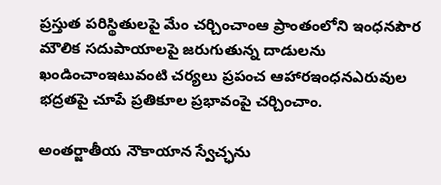ప్రస్తుత పరిస్థితులపై మేం చర్చించాంఆ ప్రాంతంలోని ఇంధనపౌర మౌలిక సదుపాయాలపై జరుగుతున్న దాడులను ఖండించాంఇటువంటి చర్యలు ప్రపంచ ఆహారఇంధనఎరువుల భద్రతపై చూపే ప్రతికూల ప్రభావంపై చర్చించాం.

అంతర్జాతీయ నౌకాయాన స్వేచ్ఛను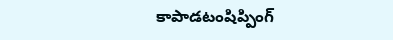కాపాడటంషిప్పింగ్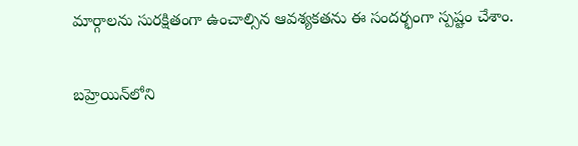మార్గాలను సురక్షితంగా ఉంచాల్సిన ఆవశ్యకతను ఈ సందర్భంగా స్పష్టం చేశాం.

బహ్రెయిన్‌లోని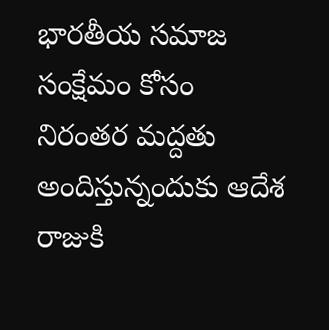భారతీయ సమాజ సంక్షేమం కోసం నిరంతర మద్దతు అందిస్తున్నందుకు ఆదేశ రాజుకి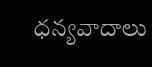ధన్యవాదాలు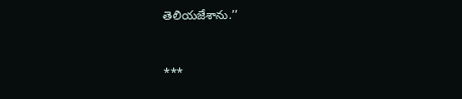తెలియజేశాను.’’



***